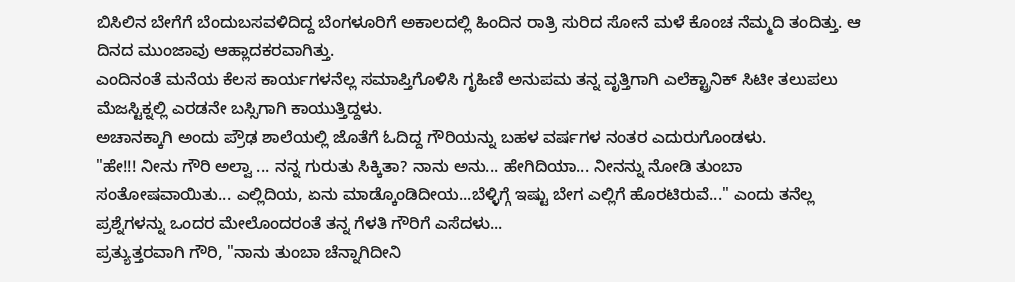ಬಿಸಿಲಿನ ಬೇಗೆಗೆ ಬೆಂದುಬಸವಳಿದಿದ್ದ ಬೆಂಗಳೂರಿಗೆ ಅಕಾಲದಲ್ಲಿ ಹಿಂದಿನ ರಾತ್ರಿ ಸುರಿದ ಸೋನೆ ಮಳೆ ಕೊಂಚ ನೆಮ್ಮದಿ ತಂದಿತ್ತು. ಆ ದಿನದ ಮುಂಜಾವು ಆಹ್ಲಾದಕರವಾಗಿತ್ತು.
ಎಂದಿನಂತೆ ಮನೆಯ ಕೆಲಸ ಕಾರ್ಯಗಳನೆಲ್ಲ ಸಮಾಪ್ತಿಗೊಳಿಸಿ ಗೃಹಿಣಿ ಅನುಪಮ ತನ್ನ ವೃತ್ತಿಗಾಗಿ ಎಲೆಕ್ಟ್ರಾನಿಕ್ ಸಿಟೀ ತಲುಪಲು ಮೆಜಸ್ಟಿಕ್ನಲ್ಲಿ ಎರಡನೇ ಬಸ್ಸಿಗಾಗಿ ಕಾಯುತ್ತಿದ್ದಳು.
ಅಚಾನಕ್ಕಾಗಿ ಅಂದು ಪ್ರೌಢ ಶಾಲೆಯಲ್ಲಿ ಜೊತೆಗೆ ಓದಿದ್ದ ಗೌರಿಯನ್ನು ಬಹಳ ವರ್ಷಗಳ ನಂತರ ಎದುರುಗೊಂಡಳು.
"ಹೇ!!! ನೀನು ಗೌರಿ ಅಲ್ವಾ ... ನನ್ನ ಗುರುತು ಸಿಕ್ಕಿತಾ? ನಾನು ಅನು... ಹೇಗಿದಿಯಾ... ನೀನನ್ನು ನೋಡಿ ತುಂಬಾ ಸಂತೋಷವಾಯಿತು... ಎಲ್ಲಿದಿಯ, ಏನು ಮಾಡ್ಕೊಂಡಿದೀಯ...ಬೆಳ್ಳಿಗ್ಗೆ ಇಷ್ಟು ಬೇಗ ಎಲ್ಲಿಗೆ ಹೊರಟಿರುವೆ..." ಎಂದು ತನೆಲ್ಲ ಪ್ರಶ್ನೆಗಳನ್ನು ಒಂದರ ಮೇಲೊಂದರಂತೆ ತನ್ನ ಗೆಳತಿ ಗೌರಿಗೆ ಎಸೆದಳು...
ಪ್ರತ್ಯುತ್ತರವಾಗಿ ಗೌರಿ, "ನಾನು ತುಂಬಾ ಚೆನ್ನಾಗಿದೀನಿ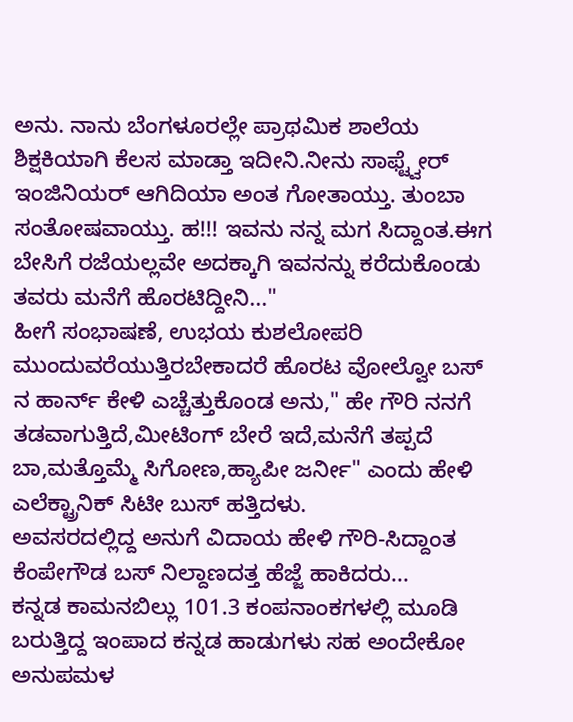ಅನು. ನಾನು ಬೆಂಗಳೂರಲ್ಲೇ ಪ್ರಾಥಮಿಕ ಶಾಲೆಯ ಶಿಕ್ಷಕಿಯಾಗಿ ಕೆಲಸ ಮಾಡ್ತಾ ಇದೀನಿ.ನೀನು ಸಾಫ್ಟ್ವೇರ್ ಇಂಜಿನಿಯರ್ ಆಗಿದಿಯಾ ಅಂತ ಗೋತಾಯ್ತು. ತುಂಬಾ ಸಂತೋಷವಾಯ್ತು. ಹ!!! ಇವನು ನನ್ನ ಮಗ ಸಿದ್ದಾಂತ.ಈಗ ಬೇಸಿಗೆ ರಜೆಯಲ್ಲವೇ ಅದಕ್ಕಾಗಿ ಇವನನ್ನು ಕರೆದುಕೊಂಡು ತವರು ಮನೆಗೆ ಹೊರಟಿದ್ದೀನಿ..."
ಹೀಗೆ ಸಂಭಾಷಣೆ, ಉಭಯ ಕುಶಲೋಪರಿ ಮುಂದುವರೆಯುತ್ತಿರಬೇಕಾದರೆ ಹೊರಟ ವೋಲ್ವೋ ಬಸ್ ನ ಹಾರ್ನ್ ಕೇಳಿ ಎಚ್ಚೆತ್ತುಕೊಂಡ ಅನು," ಹೇ ಗೌರಿ ನನಗೆ ತಡವಾಗುತ್ತಿದೆ,ಮೀಟಿಂಗ್ ಬೇರೆ ಇದೆ,ಮನೆಗೆ ತಪ್ಪದೆ ಬಾ,ಮತ್ತೊಮ್ಮೆ ಸಿಗೋಣ,ಹ್ಯಾಪೀ ಜರ್ನೀ" ಎಂದು ಹೇಳಿ ಎಲೆಕ್ಟ್ರಾನಿಕ್ ಸಿಟೀ ಬುಸ್ ಹತ್ತಿದಳು.
ಅವಸರದಲ್ಲಿದ್ದ ಅನುಗೆ ವಿದಾಯ ಹೇಳಿ ಗೌರಿ-ಸಿದ್ದಾಂತ ಕೆಂಪೇಗೌಡ ಬಸ್ ನಿಲ್ದಾಣದತ್ತ ಹೆಜ್ಜೆ ಹಾಕಿದರು...
ಕನ್ನಡ ಕಾಮನಬಿಲ್ಲು 101.3 ಕಂಪನಾಂಕಗಳಲ್ಲಿ ಮೂಡಿ ಬರುತ್ತಿದ್ದ ಇಂಪಾದ ಕನ್ನಡ ಹಾಡುಗಳು ಸಹ ಅಂದೇಕೋ ಅನುಪಮಳ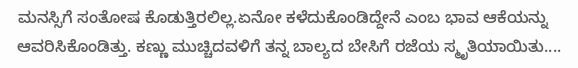ಮನಸ್ಸಿಗೆ ಸಂತೋಷ ಕೊಡುತ್ತಿರಲಿಲ್ಲ.ಏನೋ ಕಳೆದುಕೊಂಡಿದ್ದೇನೆ ಎಂಬ ಭಾವ ಆಕೆಯನ್ನು ಆವರಿಸಿಕೊಂಡಿತ್ತು. ಕಣ್ಣು ಮುಚ್ಚಿದವಳಿಗೆ ತನ್ನ ಬಾಲ್ಯದ ಬೇಸಿಗೆ ರಜೆಯ ಸ್ಮೃತಿಯಾಯಿತು....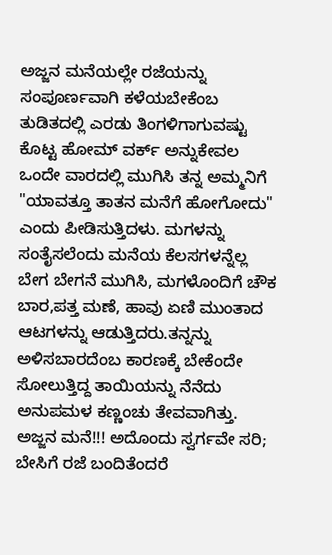ಅಜ್ಜನ ಮನೆಯಲ್ಲೇ ರಜೆಯನ್ನು ಸಂಪೂರ್ಣವಾಗಿ ಕಳೆಯಬೇಕೆಂಬ ತುಡಿತದಲ್ಲಿ ಎರಡು ತಿಂಗಳಿಗಾಗುವಷ್ಟು ಕೊಟ್ಟ ಹೋಮ್ ವರ್ಕ್ ಅನ್ನುಕೇವಲ ಒಂದೇ ವಾರದಲ್ಲಿ ಮುಗಿಸಿ ತನ್ನ ಅಮ್ಮನಿಗೆ "ಯಾವತ್ತೂ ತಾತನ ಮನೆಗೆ ಹೋಗೋದು" ಎಂದು ಪೀಡಿಸುತ್ತಿದಳು. ಮಗಳನ್ನು ಸಂತೈಸಲೆಂದು ಮನೆಯ ಕೆಲಸಗಳನ್ನೆಲ್ಲ ಬೇಗ ಬೇಗನೆ ಮುಗಿಸಿ, ಮಗಳೊಂದಿಗೆ ಚೌಕ ಬಾರ,ಪತ್ತ ಮಣೆ, ಹಾವು ಏಣಿ ಮುಂತಾದ ಆಟಗಳನ್ನು ಆಡುತ್ತಿದರು.ತನ್ನನ್ನು ಅಳಿಸಬಾರದೆಂಬ ಕಾರಣಕ್ಕೆ ಬೇಕೆಂದೇ ಸೋಲುತ್ತಿದ್ದ ತಾಯಿಯನ್ನು ನೆನೆದು ಅನುಪಮಳ ಕಣ್ಣಂಚು ತೇವವಾಗಿತ್ತು.
ಅಜ್ಜನ ಮನೆ!!! ಅದೊಂದು ಸ್ವರ್ಗವೇ ಸರಿ; ಬೇಸಿಗೆ ರಜೆ ಬಂದಿತೆಂದರೆ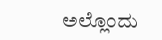ಅಲ್ಲೊಂದು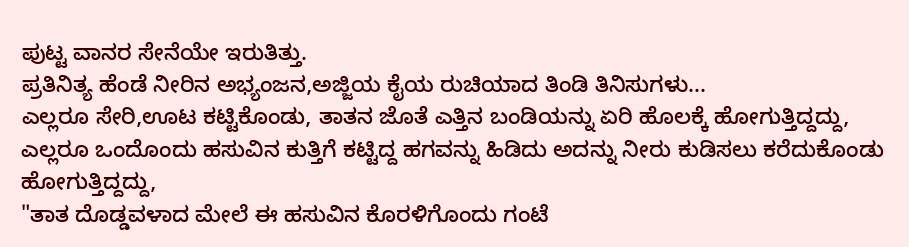ಪುಟ್ಟ ವಾನರ ಸೇನೆಯೇ ಇರುತಿತ್ತು.
ಪ್ರತಿನಿತ್ಯ ಹೆಂಡೆ ನೀರಿನ ಅಭ್ಯಂಜನ,ಅಜ್ಜಿಯ ಕೈಯ ರುಚಿಯಾದ ತಿಂಡಿ ತಿನಿಸುಗಳು...
ಎಲ್ಲರೂ ಸೇರಿ,ಊಟ ಕಟ್ಟಿಕೊಂಡು, ತಾತನ ಜೊತೆ ಎತ್ತಿನ ಬಂಡಿಯನ್ನು ಏರಿ ಹೊಲಕ್ಕೆ ಹೋಗುತ್ತಿದ್ದದ್ದು,
ಎಲ್ಲರೂ ಒಂದೊಂದು ಹಸುವಿನ ಕುತ್ತಿಗೆ ಕಟ್ಟಿದ್ದ ಹಗವನ್ನು ಹಿಡಿದು ಅದನ್ನು ನೀರು ಕುಡಿಸಲು ಕರೆದುಕೊಂಡು ಹೋಗುತ್ತಿದ್ದದ್ದು,
"ತಾತ ದೊಡ್ಡವಳಾದ ಮೇಲೆ ಈ ಹಸುವಿನ ಕೊರಳಿಗೊಂದು ಗಂಟೆ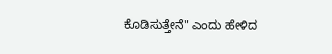ಕೊಡಿಸುತ್ತೇನೆ" ಎಂದು ಹೇಳಿದ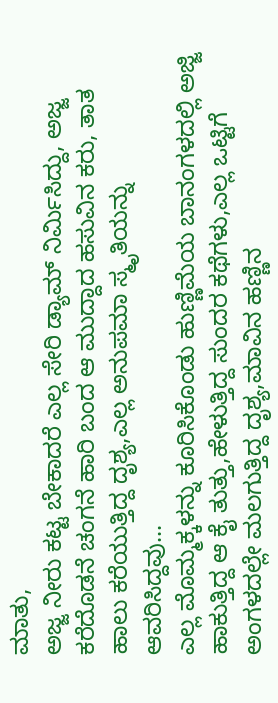ಮಾತು,
ಅಜ್ಜ ನೀರು ಕಟ್ಟ ಬೇಕಾದರೆ ಎಲ್ಲ ಸೇರಿ ಡ್ಯಾಮ್ ನಿರ್ಮಿಸಿದ್ದು, ಅಜ್ಜ ಕರೆದೊಡನೆ ಚಂಗನೆ ಹಾರಿ ಬಂದ ಆ ಮುದ್ದಾದ ಹಸುವಿನ ಕರು, ತಾತ ಹಾಲು ಕರೆಯುತ್ತಿದ್ದ ದೃಶ್ಯ,ಎಲ್ಲ ಅನುಪಮಾ ಸ್ಮೃತಿಯನ್ನು ಆವರಿಸಿದ್ದವು...
ಎಲ್ಲ ಮೊಮ್ಮಕ್ಕಳನ್ನು ಕೂರಿಸಿಕೊಂಡು ಹುಣ್ಣಿಮೆಯ ಬಾನಂಗಳದಲ್ಲಿ ಅಜ್ಜಿ ಹಾಕುತ್ತಿದ್ದ ಆ ಕೈ ತುತ್ತು,ಹೇಳುತ್ತಿದ್ದ ಸುಂದರ ಕಥೆಗಳು,ಎಲ್ಲ ಒಟ್ಟಿಗೆ ಅಂಗಳದಲ್ಲೇ ಮಲಗುತ್ತಿದ್ದ ದೃಶ್ಯ,ಮಾವಿನ ಹಣ್ಣಿನ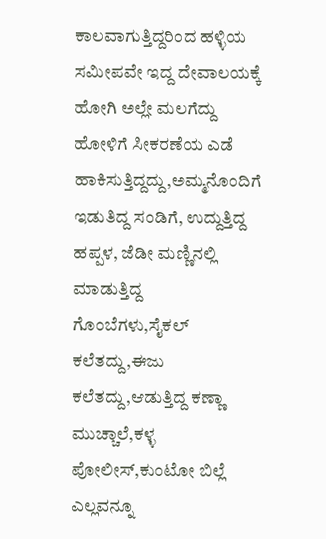ಕಾಲವಾಗುತ್ತಿದ್ದರಿಂದ ಹಳ್ಳಿಯ ಸಮೀಪವೇ ಇದ್ದ ದೇವಾಲಯಕ್ಕೆ ಹೋಗಿ ಅಲ್ಲೇ ಮಲಗೆದ್ದು ಹೋಳಿಗೆ ಸೀಕರಣೆಯ ಎಡೆ ಹಾಕಿಸುತ್ತಿದ್ದದ್ದು,ಅಮ್ಮನೊಂದಿಗೆ ಇಡುತಿದ್ದ ಸಂಡಿಗೆ, ಉದ್ದುತ್ತಿದ್ದ ಹಪ್ಪಳ, ಜೆಡೀ ಮಣ್ಣಿನಲ್ಲಿ ಮಾಡುತ್ತಿದ್ದ ಗೊಂಬೆಗಳು,ಸೈಕಲ್ ಕಲೆತದ್ದು,ಈಜು ಕಲೆತದ್ದು,ಆಡುತ್ತಿದ್ದ ಕಣ್ಣಾ ಮುಚ್ಚಾಲೆ,ಕಳ್ಳ ಪೋಲೀಸ್,ಕುಂಟೋ ಬಿಲ್ಲೆ ಎಲ್ಲವನ್ನೂ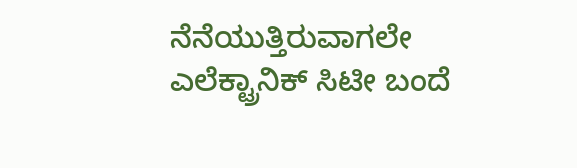ನೆನೆಯುತ್ತಿರುವಾಗಲೇ ಎಲೆಕ್ಟ್ರಾನಿಕ್ ಸಿಟೀ ಬಂದೆ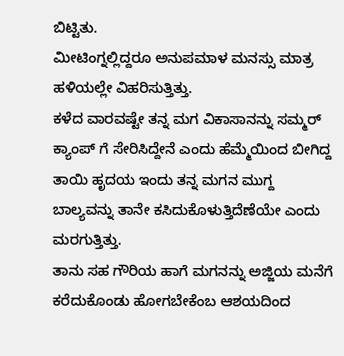ಬಿಟ್ಟಿತು.
ಮೀಟಿಂಗ್ನಲ್ಲಿದ್ದರೂ ಅನುಪಮಾಳ ಮನಸ್ಸು ಮಾತ್ರ ಹಳಿಯಲ್ಲೇ ವಿಹರಿಸುತ್ತಿತ್ತು.
ಕಳೆದ ವಾರವಷ್ಟೇ ತನ್ನ ಮಗ ವಿಕಾಸಾನನ್ನು ಸಮ್ಮರ್ ಕ್ಯಾಂಪ್ ಗೆ ಸೇರಿಸಿದ್ದೇನೆ ಎಂದು ಹೆಮ್ಮೆಯಿಂದ ಬೀಗಿದ್ದ ತಾಯಿ ಹೃದಯ ಇಂದು ತನ್ನ ಮಗನ ಮುಗ್ದ ಬಾಲ್ಯವನ್ನು ತಾನೇ ಕಸಿದುಕೊಳುತ್ತಿದೆಣೆಯೇ ಎಂದು ಮರಗುತ್ತಿತ್ತು.
ತಾನು ಸಹ ಗೌರಿಯ ಹಾಗೆ ಮಗನನ್ನು ಅಜ್ಜಿಯ ಮನೆಗೆ ಕರೆದುಕೊಂಡು ಹೋಗಬೇಕೆಂಬ ಆಶಯದಿಂದ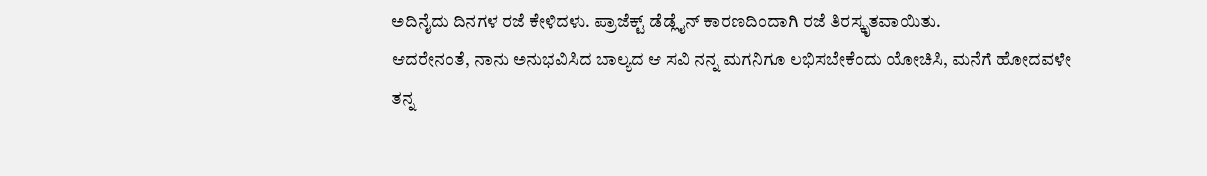ಅದಿನೈದು ದಿನಗಳ ರಜೆ ಕೇಳಿದಳು. ಪ್ರಾಜೆಕ್ಟ್ ಡೆಡ್ಲೈನ್ ಕಾರಣದಿಂದಾಗಿ ರಜೆ ತಿರಸ್ಕೃತವಾಯಿತು.
ಆದರೇನಂತೆ, ನಾನು ಅನುಭವಿಸಿದ ಬಾಲ್ಯದ ಆ ಸವಿ ನನ್ನ ಮಗನಿಗೂ ಲಭಿಸಬೇಕೆಂದು ಯೋಚಿಸಿ, ಮನೆಗೆ ಹೋದವಳೇ ತನ್ನ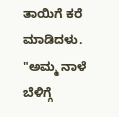ತಾಯಿಗೆ ಕರೆ ಮಾಡಿದಳು.
"ಅಮ್ಮ ನಾಳೆ ಬೆಳಿಗ್ಗೆ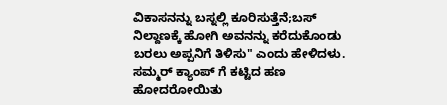ವಿಕಾಸನನ್ನು ಬಸ್ನಲ್ಲಿ ಕೂರಿಸುತ್ತೆನೆ;ಬಸ್ ನಿಲ್ದಾಣಕ್ಕೆ ಹೋಗಿ ಅವನನ್ನು ಕರೆದುಕೊಂಡು ಬರಲು ಅಪ್ಪನಿಗೆ ತಿಳಿಸು" ಎಂದು ಹೇಳಿದಳು.
ಸಮ್ಮರ್ ಕ್ಯಾಂಪ್ ಗೆ ಕಟ್ಟಿದ ಹಣ ಹೋದರೋಯಿತು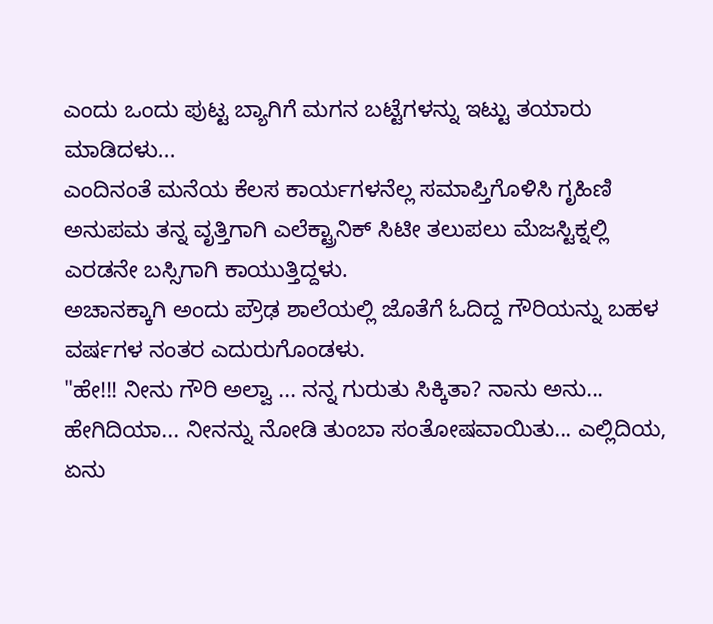ಎಂದು ಒಂದು ಪುಟ್ಟ ಬ್ಯಾಗಿಗೆ ಮಗನ ಬಟ್ಟೆಗಳನ್ನು ಇಟ್ಟು ತಯಾರು ಮಾಡಿದಳು...
ಎಂದಿನಂತೆ ಮನೆಯ ಕೆಲಸ ಕಾರ್ಯಗಳನೆಲ್ಲ ಸಮಾಪ್ತಿಗೊಳಿಸಿ ಗೃಹಿಣಿ ಅನುಪಮ ತನ್ನ ವೃತ್ತಿಗಾಗಿ ಎಲೆಕ್ಟ್ರಾನಿಕ್ ಸಿಟೀ ತಲುಪಲು ಮೆಜಸ್ಟಿಕ್ನಲ್ಲಿ ಎರಡನೇ ಬಸ್ಸಿಗಾಗಿ ಕಾಯುತ್ತಿದ್ದಳು.
ಅಚಾನಕ್ಕಾಗಿ ಅಂದು ಪ್ರೌಢ ಶಾಲೆಯಲ್ಲಿ ಜೊತೆಗೆ ಓದಿದ್ದ ಗೌರಿಯನ್ನು ಬಹಳ ವರ್ಷಗಳ ನಂತರ ಎದುರುಗೊಂಡಳು.
"ಹೇ!!! ನೀನು ಗೌರಿ ಅಲ್ವಾ ... ನನ್ನ ಗುರುತು ಸಿಕ್ಕಿತಾ? ನಾನು ಅನು... ಹೇಗಿದಿಯಾ... ನೀನನ್ನು ನೋಡಿ ತುಂಬಾ ಸಂತೋಷವಾಯಿತು... ಎಲ್ಲಿದಿಯ, ಏನು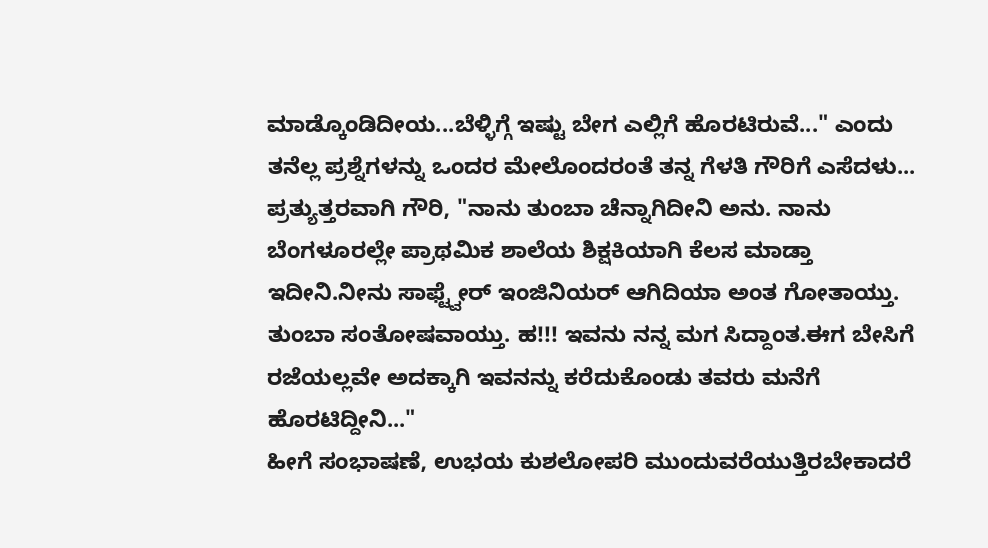ಮಾಡ್ಕೊಂಡಿದೀಯ...ಬೆಳ್ಳಿಗ್ಗೆ ಇಷ್ಟು ಬೇಗ ಎಲ್ಲಿಗೆ ಹೊರಟಿರುವೆ..." ಎಂದು ತನೆಲ್ಲ ಪ್ರಶ್ನೆಗಳನ್ನು ಒಂದರ ಮೇಲೊಂದರಂತೆ ತನ್ನ ಗೆಳತಿ ಗೌರಿಗೆ ಎಸೆದಳು...
ಪ್ರತ್ಯುತ್ತರವಾಗಿ ಗೌರಿ, "ನಾನು ತುಂಬಾ ಚೆನ್ನಾಗಿದೀನಿ ಅನು. ನಾನು ಬೆಂಗಳೂರಲ್ಲೇ ಪ್ರಾಥಮಿಕ ಶಾಲೆಯ ಶಿಕ್ಷಕಿಯಾಗಿ ಕೆಲಸ ಮಾಡ್ತಾ ಇದೀನಿ.ನೀನು ಸಾಫ್ಟ್ವೇರ್ ಇಂಜಿನಿಯರ್ ಆಗಿದಿಯಾ ಅಂತ ಗೋತಾಯ್ತು. ತುಂಬಾ ಸಂತೋಷವಾಯ್ತು. ಹ!!! ಇವನು ನನ್ನ ಮಗ ಸಿದ್ದಾಂತ.ಈಗ ಬೇಸಿಗೆ ರಜೆಯಲ್ಲವೇ ಅದಕ್ಕಾಗಿ ಇವನನ್ನು ಕರೆದುಕೊಂಡು ತವರು ಮನೆಗೆ ಹೊರಟಿದ್ದೀನಿ..."
ಹೀಗೆ ಸಂಭಾಷಣೆ, ಉಭಯ ಕುಶಲೋಪರಿ ಮುಂದುವರೆಯುತ್ತಿರಬೇಕಾದರೆ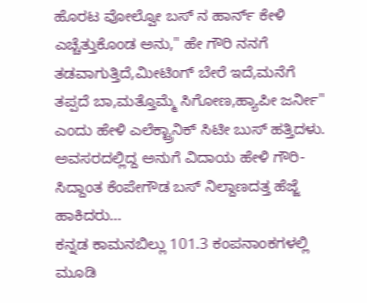ಹೊರಟ ವೋಲ್ವೋ ಬಸ್ ನ ಹಾರ್ನ್ ಕೇಳಿ ಎಚ್ಚೆತ್ತುಕೊಂಡ ಅನು," ಹೇ ಗೌರಿ ನನಗೆ ತಡವಾಗುತ್ತಿದೆ,ಮೀಟಿಂಗ್ ಬೇರೆ ಇದೆ,ಮನೆಗೆ ತಪ್ಪದೆ ಬಾ,ಮತ್ತೊಮ್ಮೆ ಸಿಗೋಣ,ಹ್ಯಾಪೀ ಜರ್ನೀ" ಎಂದು ಹೇಳಿ ಎಲೆಕ್ಟ್ರಾನಿಕ್ ಸಿಟೀ ಬುಸ್ ಹತ್ತಿದಳು.
ಅವಸರದಲ್ಲಿದ್ದ ಅನುಗೆ ವಿದಾಯ ಹೇಳಿ ಗೌರಿ-ಸಿದ್ದಾಂತ ಕೆಂಪೇಗೌಡ ಬಸ್ ನಿಲ್ದಾಣದತ್ತ ಹೆಜ್ಜೆ ಹಾಕಿದರು...
ಕನ್ನಡ ಕಾಮನಬಿಲ್ಲು 101.3 ಕಂಪನಾಂಕಗಳಲ್ಲಿ ಮೂಡಿ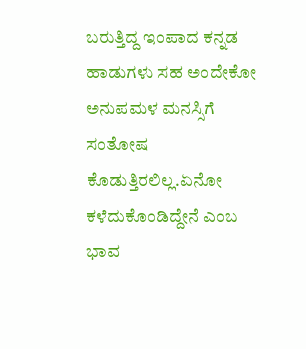ಬರುತ್ತಿದ್ದ ಇಂಪಾದ ಕನ್ನಡ ಹಾಡುಗಳು ಸಹ ಅಂದೇಕೋ ಅನುಪಮಳ ಮನಸ್ಸಿಗೆ ಸಂತೋಷ ಕೊಡುತ್ತಿರಲಿಲ್ಲ.ಏನೋ ಕಳೆದುಕೊಂಡಿದ್ದೇನೆ ಎಂಬ ಭಾವ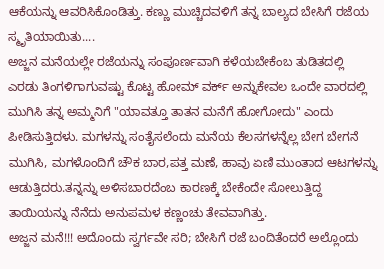ಆಕೆಯನ್ನು ಆವರಿಸಿಕೊಂಡಿತ್ತು. ಕಣ್ಣು ಮುಚ್ಚಿದವಳಿಗೆ ತನ್ನ ಬಾಲ್ಯದ ಬೇಸಿಗೆ ರಜೆಯ ಸ್ಮೃತಿಯಾಯಿತು....
ಅಜ್ಜನ ಮನೆಯಲ್ಲೇ ರಜೆಯನ್ನು ಸಂಪೂರ್ಣವಾಗಿ ಕಳೆಯಬೇಕೆಂಬ ತುಡಿತದಲ್ಲಿ ಎರಡು ತಿಂಗಳಿಗಾಗುವಷ್ಟು ಕೊಟ್ಟ ಹೋಮ್ ವರ್ಕ್ ಅನ್ನುಕೇವಲ ಒಂದೇ ವಾರದಲ್ಲಿ ಮುಗಿಸಿ ತನ್ನ ಅಮ್ಮನಿಗೆ "ಯಾವತ್ತೂ ತಾತನ ಮನೆಗೆ ಹೋಗೋದು" ಎಂದು ಪೀಡಿಸುತ್ತಿದಳು. ಮಗಳನ್ನು ಸಂತೈಸಲೆಂದು ಮನೆಯ ಕೆಲಸಗಳನ್ನೆಲ್ಲ ಬೇಗ ಬೇಗನೆ ಮುಗಿಸಿ, ಮಗಳೊಂದಿಗೆ ಚೌಕ ಬಾರ,ಪತ್ತ ಮಣೆ, ಹಾವು ಏಣಿ ಮುಂತಾದ ಆಟಗಳನ್ನು ಆಡುತ್ತಿದರು.ತನ್ನನ್ನು ಅಳಿಸಬಾರದೆಂಬ ಕಾರಣಕ್ಕೆ ಬೇಕೆಂದೇ ಸೋಲುತ್ತಿದ್ದ ತಾಯಿಯನ್ನು ನೆನೆದು ಅನುಪಮಳ ಕಣ್ಣಂಚು ತೇವವಾಗಿತ್ತು.
ಅಜ್ಜನ ಮನೆ!!! ಅದೊಂದು ಸ್ವರ್ಗವೇ ಸರಿ; ಬೇಸಿಗೆ ರಜೆ ಬಂದಿತೆಂದರೆ ಅಲ್ಲೊಂದು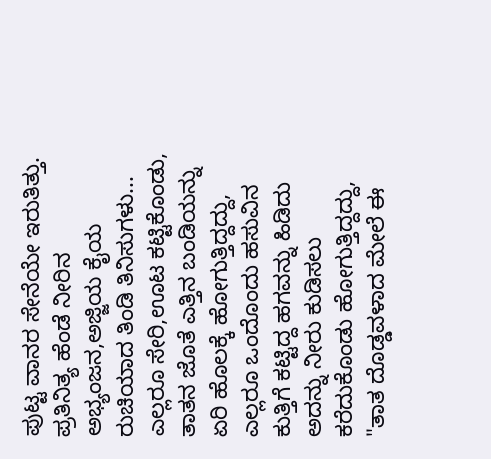ಪುಟ್ಟ ವಾನರ ಸೇನೆಯೇ ಇರುತಿತ್ತು.
ಪ್ರತಿನಿತ್ಯ ಹೆಂಡೆ ನೀರಿನ ಅಭ್ಯಂಜನ,ಅಜ್ಜಿಯ ಕೈಯ ರುಚಿಯಾದ ತಿಂಡಿ ತಿನಿಸುಗಳು...
ಎಲ್ಲರೂ ಸೇರಿ,ಊಟ ಕಟ್ಟಿಕೊಂಡು, ತಾತನ ಜೊತೆ ಎತ್ತಿನ ಬಂಡಿಯನ್ನು ಏರಿ ಹೊಲಕ್ಕೆ ಹೋಗುತ್ತಿದ್ದದ್ದು,
ಎಲ್ಲರೂ ಒಂದೊಂದು ಹಸುವಿನ ಕುತ್ತಿಗೆ ಕಟ್ಟಿದ್ದ ಹಗವನ್ನು ಹಿಡಿದು ಅದನ್ನು ನೀರು ಕುಡಿಸಲು ಕರೆದುಕೊಂಡು ಹೋಗುತ್ತಿದ್ದದ್ದು,
"ತಾತ ದೊಡ್ಡವಳಾದ ಮೇಲೆ ಈ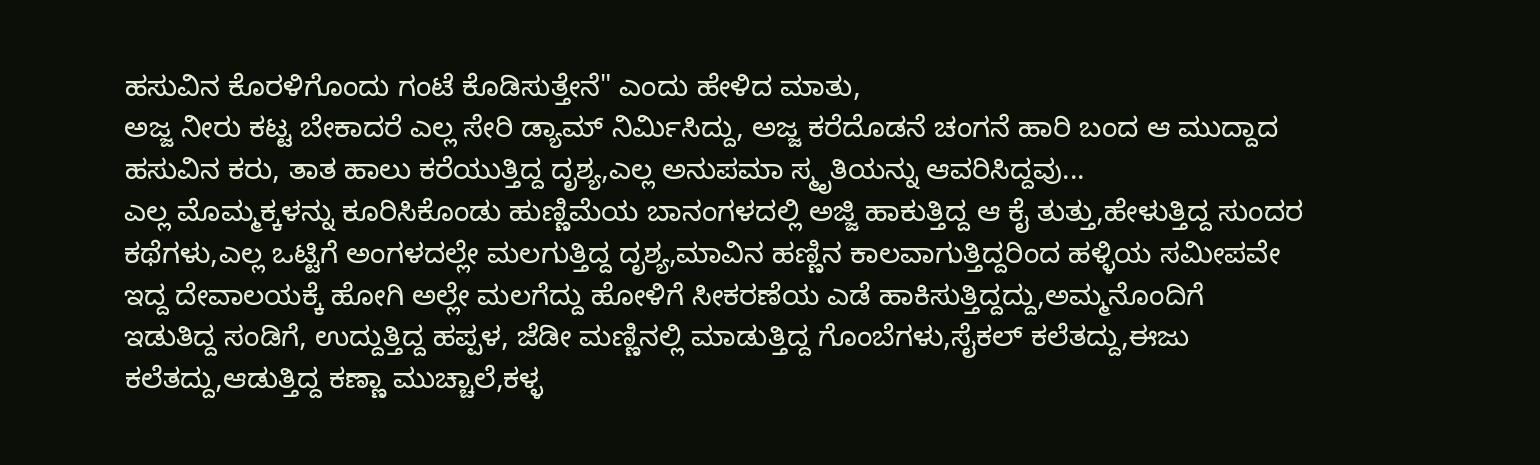ಹಸುವಿನ ಕೊರಳಿಗೊಂದು ಗಂಟೆ ಕೊಡಿಸುತ್ತೇನೆ" ಎಂದು ಹೇಳಿದ ಮಾತು,
ಅಜ್ಜ ನೀರು ಕಟ್ಟ ಬೇಕಾದರೆ ಎಲ್ಲ ಸೇರಿ ಡ್ಯಾಮ್ ನಿರ್ಮಿಸಿದ್ದು, ಅಜ್ಜ ಕರೆದೊಡನೆ ಚಂಗನೆ ಹಾರಿ ಬಂದ ಆ ಮುದ್ದಾದ ಹಸುವಿನ ಕರು, ತಾತ ಹಾಲು ಕರೆಯುತ್ತಿದ್ದ ದೃಶ್ಯ,ಎಲ್ಲ ಅನುಪಮಾ ಸ್ಮೃತಿಯನ್ನು ಆವರಿಸಿದ್ದವು...
ಎಲ್ಲ ಮೊಮ್ಮಕ್ಕಳನ್ನು ಕೂರಿಸಿಕೊಂಡು ಹುಣ್ಣಿಮೆಯ ಬಾನಂಗಳದಲ್ಲಿ ಅಜ್ಜಿ ಹಾಕುತ್ತಿದ್ದ ಆ ಕೈ ತುತ್ತು,ಹೇಳುತ್ತಿದ್ದ ಸುಂದರ ಕಥೆಗಳು,ಎಲ್ಲ ಒಟ್ಟಿಗೆ ಅಂಗಳದಲ್ಲೇ ಮಲಗುತ್ತಿದ್ದ ದೃಶ್ಯ,ಮಾವಿನ ಹಣ್ಣಿನ ಕಾಲವಾಗುತ್ತಿದ್ದರಿಂದ ಹಳ್ಳಿಯ ಸಮೀಪವೇ ಇದ್ದ ದೇವಾಲಯಕ್ಕೆ ಹೋಗಿ ಅಲ್ಲೇ ಮಲಗೆದ್ದು ಹೋಳಿಗೆ ಸೀಕರಣೆಯ ಎಡೆ ಹಾಕಿಸುತ್ತಿದ್ದದ್ದು,ಅಮ್ಮನೊಂದಿಗೆ ಇಡುತಿದ್ದ ಸಂಡಿಗೆ, ಉದ್ದುತ್ತಿದ್ದ ಹಪ್ಪಳ, ಜೆಡೀ ಮಣ್ಣಿನಲ್ಲಿ ಮಾಡುತ್ತಿದ್ದ ಗೊಂಬೆಗಳು,ಸೈಕಲ್ ಕಲೆತದ್ದು,ಈಜು ಕಲೆತದ್ದು,ಆಡುತ್ತಿದ್ದ ಕಣ್ಣಾ ಮುಚ್ಚಾಲೆ,ಕಳ್ಳ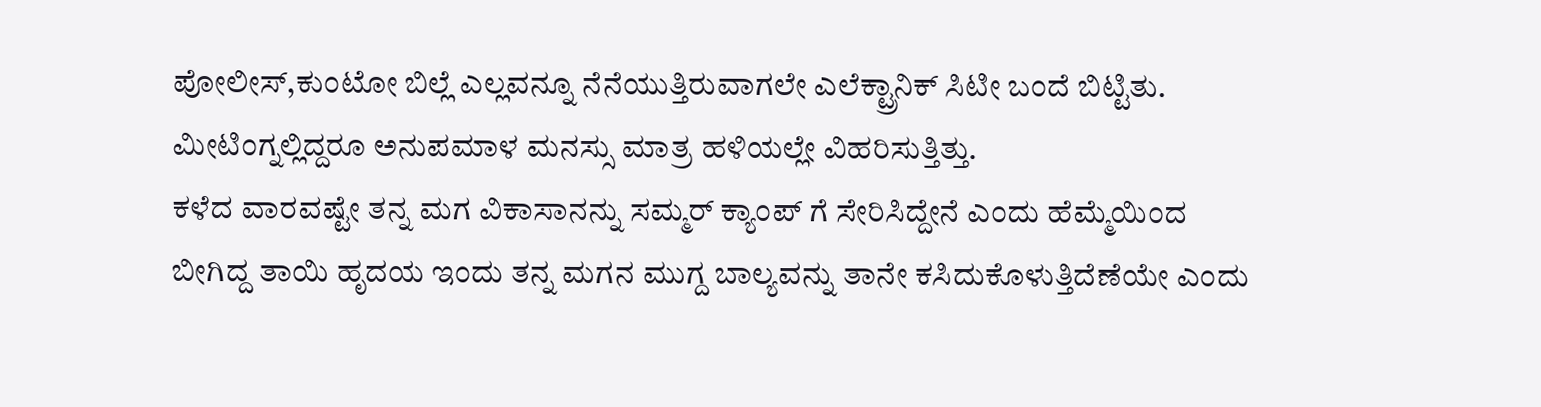ಪೋಲೀಸ್,ಕುಂಟೋ ಬಿಲ್ಲೆ ಎಲ್ಲವನ್ನೂ ನೆನೆಯುತ್ತಿರುವಾಗಲೇ ಎಲೆಕ್ಟ್ರಾನಿಕ್ ಸಿಟೀ ಬಂದೆ ಬಿಟ್ಟಿತು.
ಮೀಟಿಂಗ್ನಲ್ಲಿದ್ದರೂ ಅನುಪಮಾಳ ಮನಸ್ಸು ಮಾತ್ರ ಹಳಿಯಲ್ಲೇ ವಿಹರಿಸುತ್ತಿತ್ತು.
ಕಳೆದ ವಾರವಷ್ಟೇ ತನ್ನ ಮಗ ವಿಕಾಸಾನನ್ನು ಸಮ್ಮರ್ ಕ್ಯಾಂಪ್ ಗೆ ಸೇರಿಸಿದ್ದೇನೆ ಎಂದು ಹೆಮ್ಮೆಯಿಂದ ಬೀಗಿದ್ದ ತಾಯಿ ಹೃದಯ ಇಂದು ತನ್ನ ಮಗನ ಮುಗ್ದ ಬಾಲ್ಯವನ್ನು ತಾನೇ ಕಸಿದುಕೊಳುತ್ತಿದೆಣೆಯೇ ಎಂದು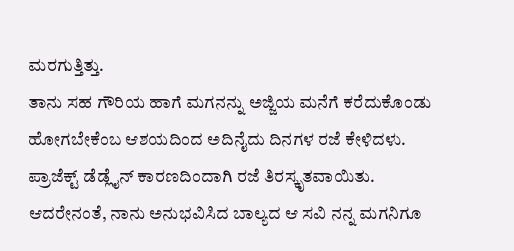ಮರಗುತ್ತಿತ್ತು.
ತಾನು ಸಹ ಗೌರಿಯ ಹಾಗೆ ಮಗನನ್ನು ಅಜ್ಜಿಯ ಮನೆಗೆ ಕರೆದುಕೊಂಡು ಹೋಗಬೇಕೆಂಬ ಆಶಯದಿಂದ ಅದಿನೈದು ದಿನಗಳ ರಜೆ ಕೇಳಿದಳು. ಪ್ರಾಜೆಕ್ಟ್ ಡೆಡ್ಲೈನ್ ಕಾರಣದಿಂದಾಗಿ ರಜೆ ತಿರಸ್ಕೃತವಾಯಿತು.
ಆದರೇನಂತೆ, ನಾನು ಅನುಭವಿಸಿದ ಬಾಲ್ಯದ ಆ ಸವಿ ನನ್ನ ಮಗನಿಗೂ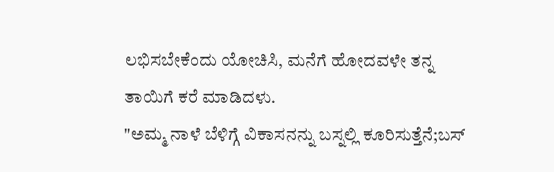ಲಭಿಸಬೇಕೆಂದು ಯೋಚಿಸಿ, ಮನೆಗೆ ಹೋದವಳೇ ತನ್ನ ತಾಯಿಗೆ ಕರೆ ಮಾಡಿದಳು.
"ಅಮ್ಮ ನಾಳೆ ಬೆಳಿಗ್ಗೆ ವಿಕಾಸನನ್ನು ಬಸ್ನಲ್ಲಿ ಕೂರಿಸುತ್ತೆನೆ;ಬಸ್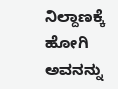ನಿಲ್ದಾಣಕ್ಕೆ ಹೋಗಿ ಅವನನ್ನು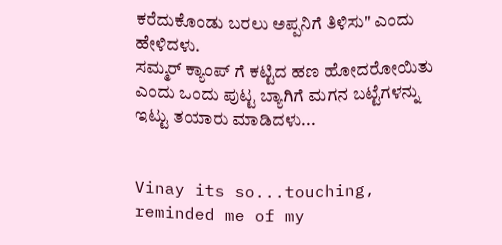ಕರೆದುಕೊಂಡು ಬರಲು ಅಪ್ಪನಿಗೆ ತಿಳಿಸು" ಎಂದು ಹೇಳಿದಳು.
ಸಮ್ಮರ್ ಕ್ಯಾಂಪ್ ಗೆ ಕಟ್ಟಿದ ಹಣ ಹೋದರೋಯಿತು ಎಂದು ಒಂದು ಪುಟ್ಟ ಬ್ಯಾಗಿಗೆ ಮಗನ ಬಟ್ಟೆಗಳನ್ನು ಇಟ್ಟು ತಯಾರು ಮಾಡಿದಳು...


Vinay its so...touching, reminded me of my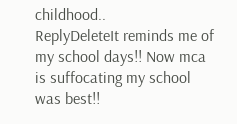childhood..
ReplyDeleteIt reminds me of my school days!! Now mca is suffocating my school was best!!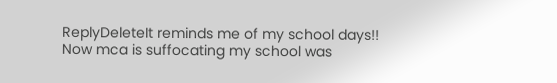ReplyDeleteIt reminds me of my school days!! Now mca is suffocating my school was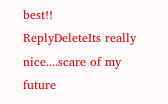best!!
ReplyDeleteIts really nice....scare of my future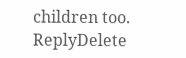children too.
ReplyDelete